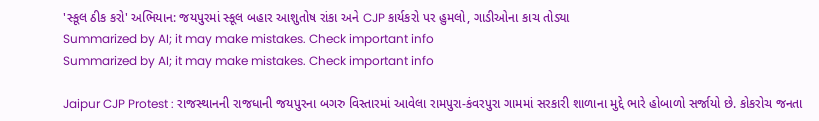'સ્કૂલ ઠીક કરો' અભિયાન: જયપુરમાં સ્કૂલ બહાર આશુતોષ રાંકા અને CJP કાર્યકરો પર હુમલો, ગાડીઓના કાચ તોડ્યા
Summarized by AI; it may make mistakes. Check important info
Summarized by AI; it may make mistakes. Check important info

Jaipur CJP Protest : રાજસ્થાનની રાજધાની જયપુરના બગરુ વિસ્તારમાં આવેલા રામપુરા-કંવરપુરા ગામમાં સરકારી શાળાના મુદ્દે ભારે હોબાળો સર્જાયો છે. કોકરોચ જનતા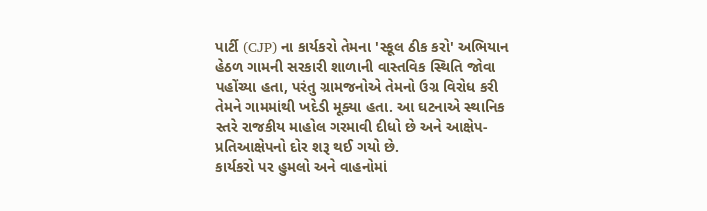પાર્ટી (CJP) ના કાર્યકરો તેમના 'સ્કૂલ ઠીક કરો' અભિયાન હેઠળ ગામની સરકારી શાળાની વાસ્તવિક સ્થિતિ જોવા પહોંચ્યા હતા, પરંતુ ગ્રામજનોએ તેમનો ઉગ્ર વિરોધ કરી તેમને ગામમાંથી ખદેડી મૂક્યા હતા. આ ઘટનાએ સ્થાનિક સ્તરે રાજકીય માહોલ ગરમાવી દીધો છે અને આક્ષેપ-પ્રતિઆક્ષેપનો દોર શરૂ થઈ ગયો છે.
કાર્યકરો પર હુમલો અને વાહનોમાં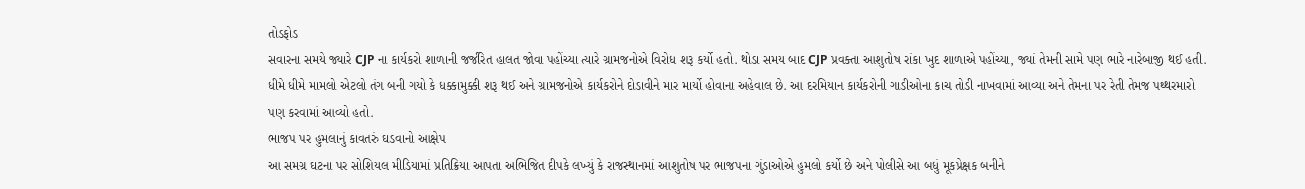તોડફોડ
સવારના સમયે જ્યારે CJP ના કાર્યકરો શાળાની જર્જરિત હાલત જોવા પહોંચ્યા ત્યારે ગ્રામજનોએ વિરોધ શરૂ કર્યો હતો. થોડા સમય બાદ CJP પ્રવક્તા આશુતોષ રાંકા ખુદ શાળાએ પહોંચ્યા, જ્યાં તેમની સામે પણ ભારે નારેબાજી થઈ હતી. ધીમે ધીમે મામલો એટલો તંગ બની ગયો કે ધક્કામુક્કી શરૂ થઈ અને ગ્રામજનોએ કાર્યકરોને દોડાવીને માર માર્યો હોવાના અહેવાલ છે. આ દરમિયાન કાર્યકરોની ગાડીઓના કાચ તોડી નાખવામાં આવ્યા અને તેમના પર રેતી તેમજ પથ્થરમારો પણ કરવામાં આવ્યો હતો.
ભાજપ પર હુમલાનું કાવતરું ઘડવાનો આક્ષેપ
આ સમગ્ર ઘટના પર સોશિયલ મીડિયામાં પ્રતિક્રિયા આપતા અભિજિત દીપકે લખ્યું કે રાજસ્થાનમાં આશુતોષ પર ભાજપના ગુંડાઓએ હુમલો કર્યો છે અને પોલીસે આ બધું મૂકપ્રેક્ષક બનીને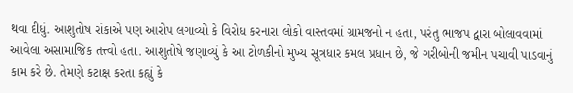થવા દીધું. આશુતોષ રાંકાએ પણ આરોપ લગાવ્યો કે વિરોધ કરનારા લોકો વાસ્તવમાં ગ્રામજનો ન હતા, પરંતુ ભાજપ દ્વારા બોલાવવામાં આવેલા અસામાજિક તત્ત્વો હતા. આશુતોષે જણાવ્યું કે આ ટોળકીનો મુખ્ય સૂત્રધાર કમલ પ્રધાન છે, જે ગરીબોની જમીન પચાવી પાડવાનું કામ કરે છે. તેમણે કટાક્ષ કરતા કહ્યું કે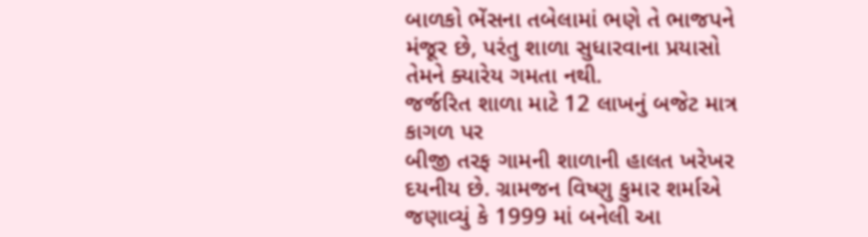બાળકો ભેંસના તબેલામાં ભણે તે ભાજપને મંજૂર છે, પરંતુ શાળા સુધારવાના પ્રયાસો તેમને ક્યારેય ગમતા નથી.
જર્જરિત શાળા માટે 12 લાખનું બજેટ માત્ર કાગળ પર
બીજી તરફ ગામની શાળાની હાલત ખરેખર દયનીય છે. ગ્રામજન વિષ્ણુ કુમાર શર્માએ જણાવ્યું કે 1999 માં બનેલી આ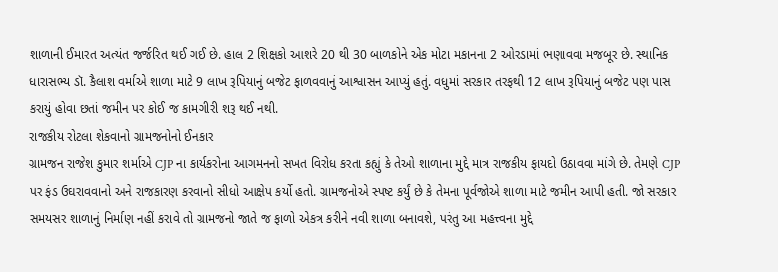શાળાની ઈમારત અત્યંત જર્જરિત થઈ ગઈ છે. હાલ 2 શિક્ષકો આશરે 20 થી 30 બાળકોને એક મોટા મકાનના 2 ઓરડામાં ભણાવવા મજબૂર છે. સ્થાનિક ધારાસભ્ય ડૉ. કૈલાશ વર્માએ શાળા માટે 9 લાખ રૂપિયાનું બજેટ ફાળવવાનું આશ્વાસન આપ્યું હતું. વધુમાં સરકાર તરફથી 12 લાખ રૂપિયાનું બજેટ પણ પાસ કરાયું હોવા છતાં જમીન પર કોઈ જ કામગીરી શરૂ થઈ નથી.
રાજકીય રોટલા શેકવાનો ગ્રામજનોનો ઈનકાર
ગ્રામજન રાજેશ કુમાર શર્માએ CJP ના કાર્યકરોના આગમનનો સખત વિરોધ કરતા કહ્યું કે તેઓ શાળાના મુદ્દે માત્ર રાજકીય ફાયદો ઉઠાવવા માંગે છે. તેમણે CJP પર ફંડ ઉઘરાવવાનો અને રાજકારણ કરવાનો સીધો આક્ષેપ કર્યો હતો. ગ્રામજનોએ સ્પષ્ટ કર્યું છે કે તેમના પૂર્વજોએ શાળા માટે જમીન આપી હતી. જો સરકાર સમયસર શાળાનું નિર્માણ નહીં કરાવે તો ગ્રામજનો જાતે જ ફાળો એકત્ર કરીને નવી શાળા બનાવશે, પરંતુ આ મહત્ત્વના મુદ્દે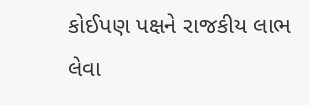કોઈપણ પક્ષને રાજકીય લાભ લેવા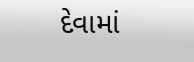દેવામાં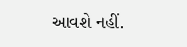આવશે નહીં.